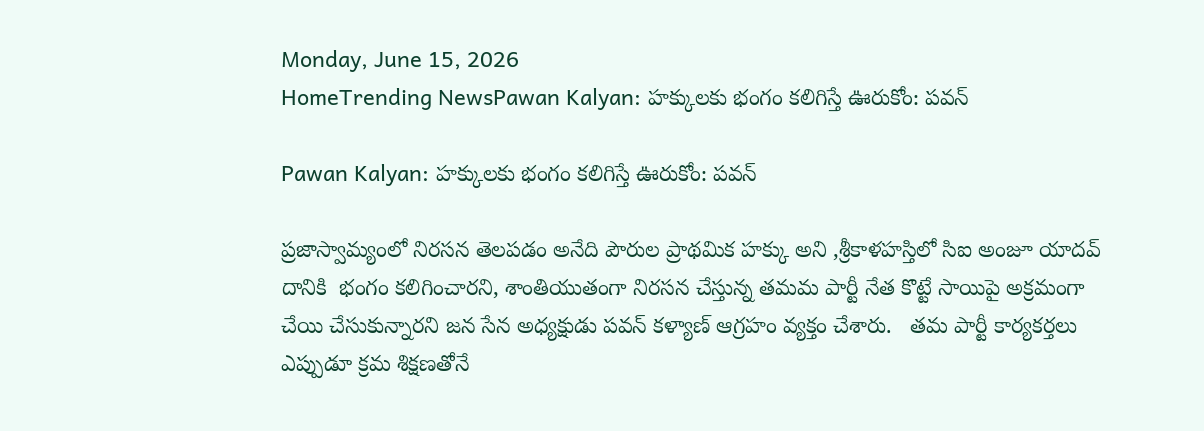Monday, June 15, 2026
HomeTrending NewsPawan Kalyan: హక్కులకు భంగం కలిగిస్తే ఊరుకోం: పవన్

Pawan Kalyan: హక్కులకు భంగం కలిగిస్తే ఊరుకోం: పవన్

ప్రజాస్వామ్యంలో నిరసన తెలపడం అనేది పౌరుల ప్రాథమిక హక్కు అని ,శ్రీకాళహస్తిలో సిఐ అంజూ యాదవ్ దానికి  భంగం కలిగించారని, శాంతియుతంగా నిరసన చేస్తున్న తమమ పార్టీ నేత కొట్టే సాయిపై అక్రమంగా చేయి చేసుకున్నారని జన సేన అధ్యక్షుడు పవన్ కళ్యాణ్ ఆగ్రహం వ్యక్తం చేశారు.   తమ పార్టీ కార్యకర్తలు ఎప్పుడూ క్రమ శిక్షణతోనే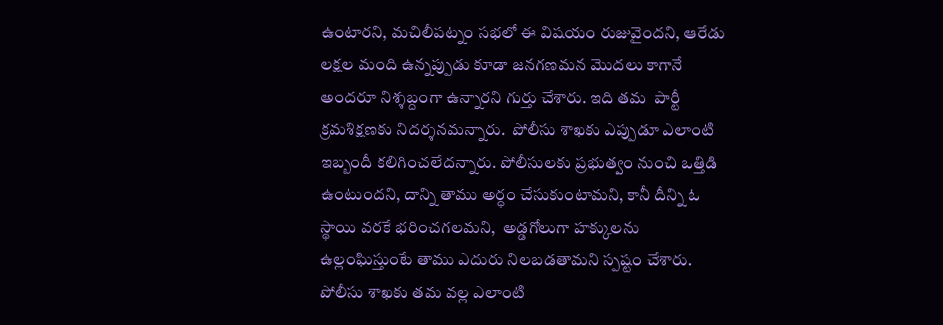ఉంటారని, మచిలీపట్నం సభలో ఈ విషయం రుజువైందని, ఆరేడు లక్షల మంది ఉన్నప్పుడు కూడా జనగణమన మొదలు కాగానే అందరూ నిశ్శబ్దంగా ఉన్నారని గుర్తు చేశారు. ఇది తమ  పార్టీ క్రమశిక్షణకు నిదర్శనమన్నారు.  పోలీసు శాఖకు ఎప్పుడూ ఎలాంటి ఇబ్బందీ కలిగించలేదన్నారు. పోలీసులకు ప్రభుత్వం నుంచి ఒత్తిడి ఉంటుందని, దాన్ని తాము అర్ధం చేసుకుంటామని, కానీ దీన్ని ఓ స్థాయి వరకే భరించగలమని,  అడ్డగోలుగా హక్కులను ఉల్లంఘిస్తుంటే తాము ఎదురు నిలబడతామని స్పష్టం చేశారు. పోలీసు శాఖకు తమ వల్ల ఎలాంటి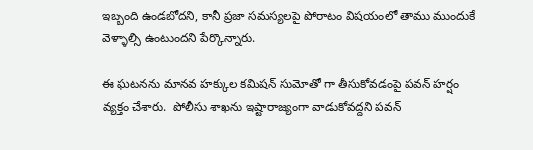ఇబ్బంది ఉండబోదని, కానీ ప్రజా సమస్యలపై పోరాటం విషయంలో తాము ముందుకే వెళ్ళాల్సి ఉంటుందని పేర్కొన్నారు.

ఈ ఘటనను మానవ హక్కుల కమిషన్ సుమోతో గా తీసుకోవడంపై పవన్ హర్షం వ్యక్తం చేశారు.  పోలీసు శాఖను ఇష్టారాజ్యంగా వాడుకోవద్దని పవన్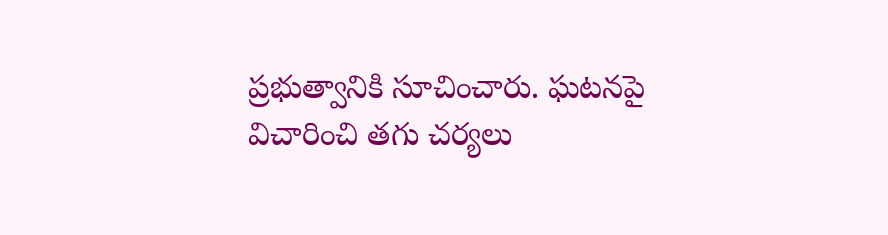ప్రభుత్వానికి సూచించారు. ఘటనపై విచారించి తగు చర్యలు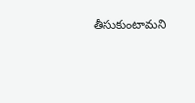తీసుకుంటామని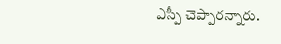ఎస్పీ చెప్పారన్నారు.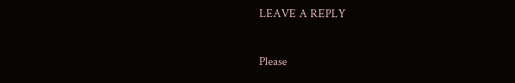LEAVE A REPLY

Please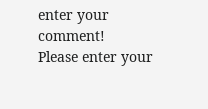enter your comment!
Please enter your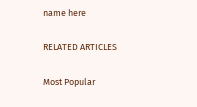name here

RELATED ARTICLES

Most Popular